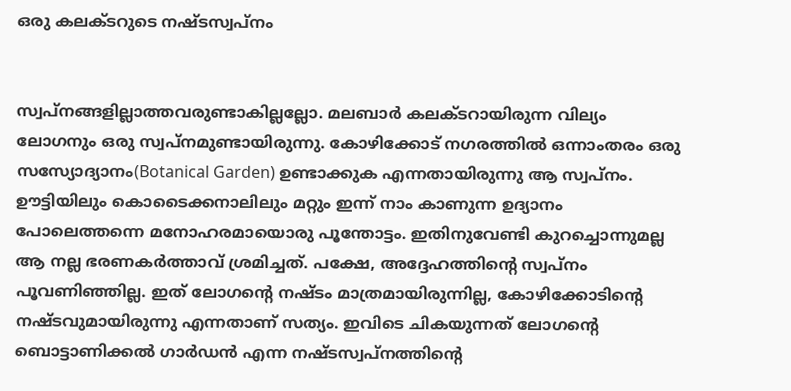ഒരു കലക്‌ടറുടെ നഷ്‌ടസ്വപ്‌നം


സ്വപ്‌നങ്ങളില്ലാത്തവരുണ്ടാകില്ലല്ലോ. മലബാർ കലക്‌ടറായിരുന്ന വില്യം ലോഗനും ഒരു സ്വപ്‌നമുണ്ടായിരുന്നു. കോഴിക്കോട്‌ നഗരത്തിൽ ഒന്നാംതരം ഒരു സസ്യോദ്യാനം(Botanical Garden) ഉണ്ടാക്കുക എന്നതായിരുന്നു ആ സ്വപ്‌നം. ഊട്ടിയിലും കൊടൈക്കനാലിലും മറ്റും ഇന്ന്‌ നാം കാണുന്ന ഉദ്യാനം പോലെത്തന്നെ മനോഹരമായൊരു പൂന്തോട്ടം. ഇതിനുവേണ്ടി കുറച്ചൊന്നുമല്ല ആ നല്ല ഭരണകർത്താവ്‌ ശ്രമിച്ചത്‌. പക്ഷേ, അദ്ദേഹത്തിന്റെ സ്വപ്‌നം പൂവണിഞ്ഞില്ല. ഇത് ലോഗന്റെ നഷ്‌ടം മാത്രമായിരുന്നില്ല, കോഴിക്കോടിന്റെ നഷ്‌ടവുമായിരുന്നു എന്നതാണ്‌ സത്യം. ഇവിടെ ചികയുന്നത്‌ ലോഗന്റെ ബൊട്ടാണിക്കൽ ഗാർഡൻ എന്ന നഷ്‌ടസ്വപ്‌നത്തിന്റെ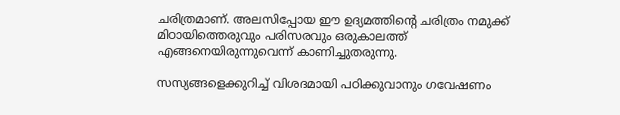ചരിത്രമാണ്‌. അലസിപ്പോയ ഈ ഉദ്യമത്തിന്റെ ചരിത്രം നമുക്ക്‌ മിഠായിത്തെരുവും പരിസരവും ഒരുകാലത്ത്‌ എങ്ങനെയിരുന്നുവെന്ന്‌ കാണിച്ചുതരുന്നു.

സസ്യങ്ങളെക്കുറിച്ച്‌ വിശദമായി പഠിക്കുവാനും ഗവേഷണം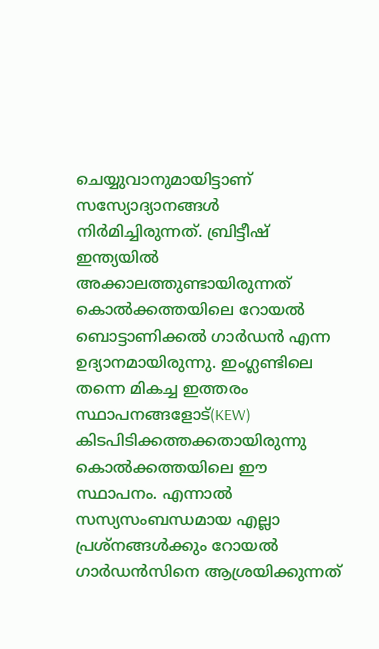ചെയ്യുവാനുമായിട്ടാണ്‌ സസ്യോദ്യാനങ്ങൾ നിർമിച്ചിരുന്നത്‌. ബ്രിട്ടീഷ്‌ ഇന്ത്യയിൽ അക്കാലത്തുണ്ടായിരുന്നത്‌ കൊൽക്കത്തയിലെ റോയൽ ബൊട്ടാണിക്കൽ ഗാർഡൻ എന്ന ഉദ്യാനമായിരുന്നു. ഇംഗ്ലണ്ടിലെ തന്നെ മികച്ച ഇത്തരം സ്ഥാപനങ്ങളോട്‌(KEW) കിടപിടിക്കത്തക്കതായിരുന്നു കൊൽക്കത്തയിലെ ഈ സ്ഥാപനം. എന്നാൽ സസ്യസംബന്ധമായ എല്ലാ പ്രശ്‌നങ്ങൾക്കും റോയൽ ഗാർഡൻസിനെ ആശ്രയിക്കുന്നത്‌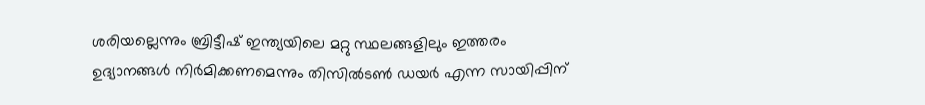ശരിയല്ലെന്നും ബ്രിട്ടീഷ്‌ ഇന്ത്യയിലെ മറ്റു സ്ഥലങ്ങളിലും ഇത്തരം ഉദ്യാനങ്ങൾ നിർമിക്കണമെന്നും തിസിൽടൺ ഡയർ എന്ന സായിപ്പിന്‌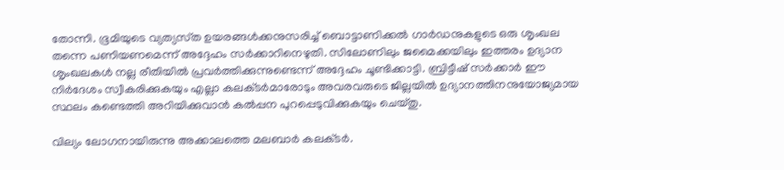തോന്നി. ഭൂമിയുടെ വ്യത്യസ്‌ത ഉയരങ്ങൾക്കനുസരിച്ച്‌ ബൊട്ടാണിക്കൽ ഗാർഡനുകളുടെ ഒരു ശൃംഖല തന്നെ പണിയണമെന്ന്‌ അദ്ദേഹം സർക്കാറിനെഴുതി. സിലോണിലും ജമൈക്കയിലും ഇത്തരം ഉദ്യാന ശൃംഖലകൾ നല്ല രീതിയിൽ പ്രവർത്തിക്കുന്നുണ്ടെന്ന്‌ അദ്ദേഹം ചൂണ്ടിക്കാട്ടി. ബ്രിട്ടീഷ്‌ സർക്കാർ ഈ നിർദേശം സ്വീകരിക്കുകയും എല്ലാ കലക്‌ടർമാരോടും അവരവരുടെ ജില്ലയിൽ ഉദ്യാനത്തിനനുയോജ്യമായ സ്ഥലം കണ്ടെത്തി അറിയിക്കുവാൻ കൽപ്പന പുറപ്പെടുവിക്കുകയും ചെയ്‌തു.

വില്യം ലോഗനായിരുന്നു അക്കാലത്തെ മലബാർ കലക്‌ടർ.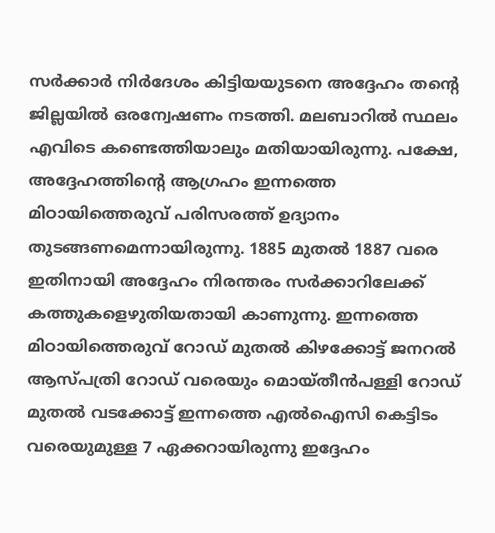സർക്കാർ നിർദേശം കിട്ടിയയുടനെ അദ്ദേഹം തന്റെ ജില്ലയിൽ ഒരന്വേഷണം നടത്തി. മലബാറിൽ സ്ഥലം എവിടെ കണ്ടെത്തിയാലും മതിയായിരുന്നു. പക്ഷേ, അദ്ദേഹത്തിന്റെ ആഗ്രഹം ഇന്നത്തെ മിഠായിത്തെരുവ്‌ പരിസരത്ത്‌ ഉദ്യാനം തുടങ്ങണമെന്നായിരുന്നു. 1885 മുതൽ 1887 വരെ ഇതിനായി അദ്ദേഹം നിരന്തരം സർക്കാറിലേക്ക്‌ കത്തുകളെഴുതിയതായി കാണുന്നു. ഇന്നത്തെ മിഠായിത്തെരുവ്‌ റോഡ്‌ മുതൽ കിഴക്കോട്ട്‌ ജനറൽ ആസ്‌പത്രി റോഡ്‌ വരെയും മൊയ്‌തീൻപള്ളി റോഡ്‌ മുതൽ വടക്കോട്ട്‌ ഇന്നത്തെ എൽഐസി കെട്ടിടം വരെയുമുള്ള 7 ഏക്കറായിരുന്നു ഇദ്ദേഹം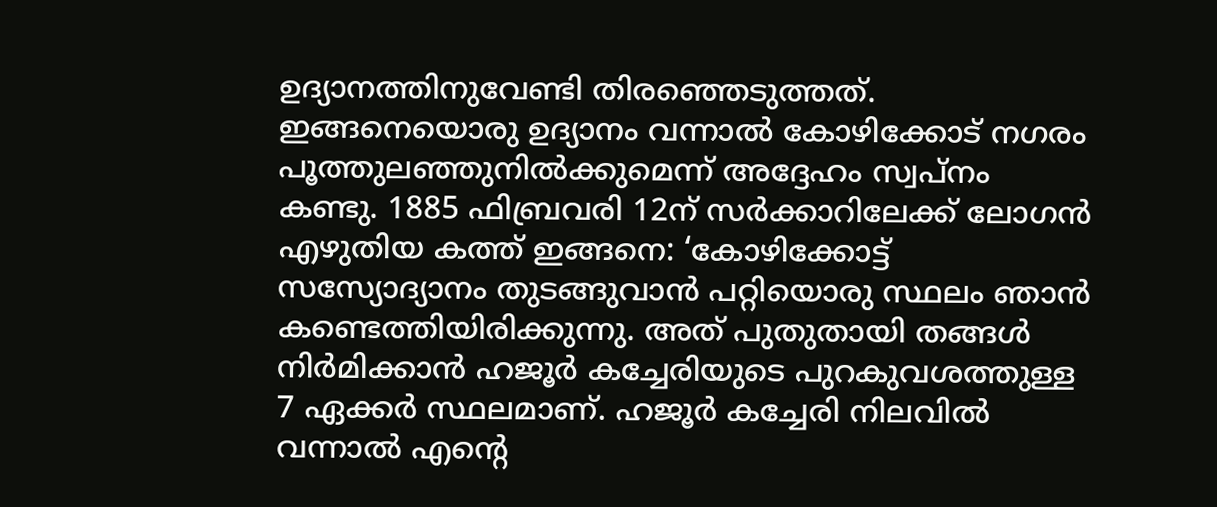ഉദ്യാനത്തിനുവേണ്ടി തിരഞ്ഞെടുത്തത്‌. ഇങ്ങനെയൊരു ഉദ്യാനം വന്നാൽ കോഴിക്കോട്‌ നഗരം പൂത്തുലഞ്ഞുനിൽക്കുമെന്ന്‌ അദ്ദേഹം സ്വപ്‌നം കണ്ടു. 1885 ഫിബ്രവരി 12ന്‌ സർക്കാറിലേക്ക്‌ ലോഗൻ എഴുതിയ കത്ത്‌ ഇങ്ങനെ: ‘കോഴിക്കോട്ട്‌ സസ്യോദ്യാനം തുടങ്ങുവാൻ പറ്റിയൊരു സ്ഥലം ഞാൻ കണ്ടെത്തിയിരിക്കുന്നു. അത്‌ പുതുതായി തങ്ങൾ നിർമിക്കാൻ ഹജൂർ കച്ചേരിയുടെ പുറകുവശത്തുള്ള 7 ഏക്കർ സ്ഥലമാണ്‌. ഹജൂർ കച്ചേരി നിലവിൽ വന്നാൽ എന്റെ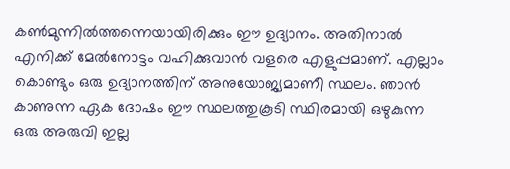കൺമുന്നിൽത്തന്നെയായിരിക്കും ഈ ഉദ്യാനം. അതിനാൽ എനിക്ക്‌ മേൽനോട്ടം വഹിക്കുവാൻ വളരെ എളുപ്പമാണ്‌. എല്ലാം കൊണ്ടും ഒരു ഉദ്യാനത്തിന്‌ അനുയോജ്യമാണീ സ്ഥലം. ഞാൻ കാണുന്ന ഏക ദോഷം ഈ സ്ഥലത്തുകൂടി സ്ഥിരമായി ഒഴുകുന്ന ഒരു അരുവി ഇല്ല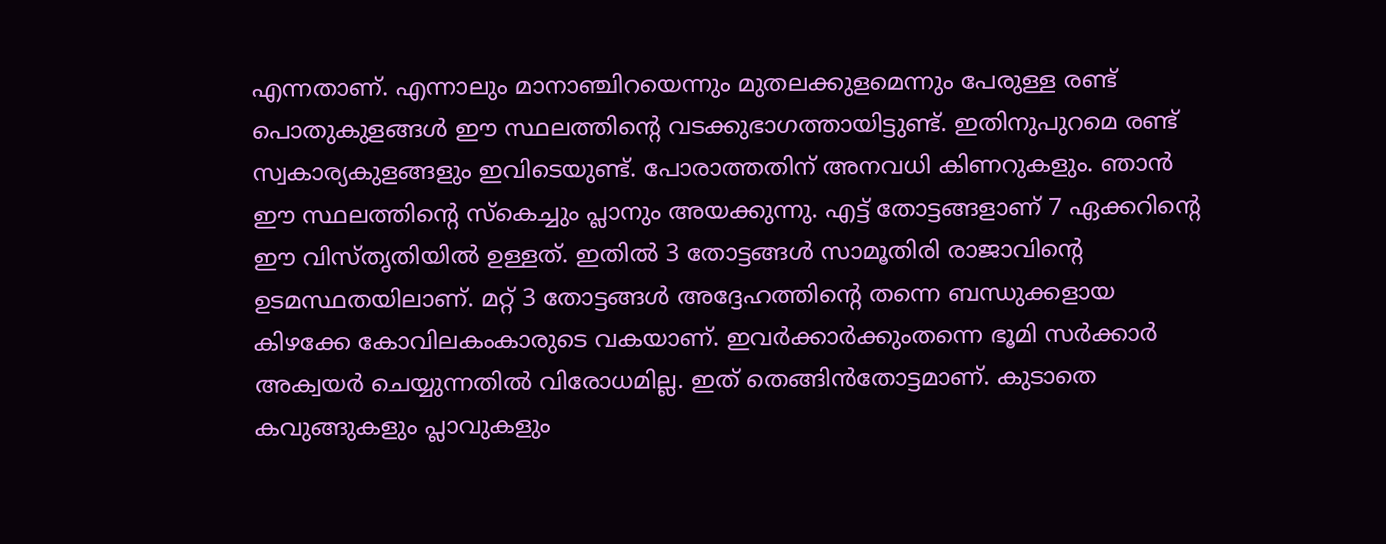എന്നതാണ്‌. എന്നാലും മാനാഞ്ചിറയെന്നും മുതലക്കുളമെന്നും പേരുള്ള രണ്ട്‌ പൊതുകുളങ്ങൾ ഈ സ്ഥലത്തിന്റെ വടക്കുഭാഗത്തായിട്ടുണ്ട്‌. ഇതിനുപുറമെ രണ്ട്‌ സ്വകാര്യകുളങ്ങളും ഇവിടെയുണ്ട്‌. പോരാത്തതിന്‌ അനവധി കിണറുകളും. ഞാൻ ഈ സ്ഥലത്തിന്റെ സ്‌കെച്ചും പ്ലാനും അയക്കുന്നു. എട്ട്‌ തോട്ടങ്ങളാണ്‌ 7 ഏക്കറിന്റെ ഈ വിസ്‌തൃതിയിൽ ഉള്ളത്‌. ഇതിൽ 3 തോട്ടങ്ങൾ സാമൂതിരി രാജാവിന്റെ ഉടമസ്ഥതയിലാണ്‌. മറ്റ്‌ 3 തോട്ടങ്ങൾ അദ്ദേഹത്തിന്റെ തന്നെ ബന്ധുക്കളായ കിഴക്കേ കോവിലകംകാരുടെ വകയാണ്‌. ഇവർക്കാർക്കുംതന്നെ ഭൂമി സർക്കാർ അക്വയർ ചെയ്യുന്നതിൽ വിരോധമില്ല. ഇത്‌ തെങ്ങിൻതോട്ടമാണ്‌. കുടാതെ കവുങ്ങുകളും പ്ലാവുകളും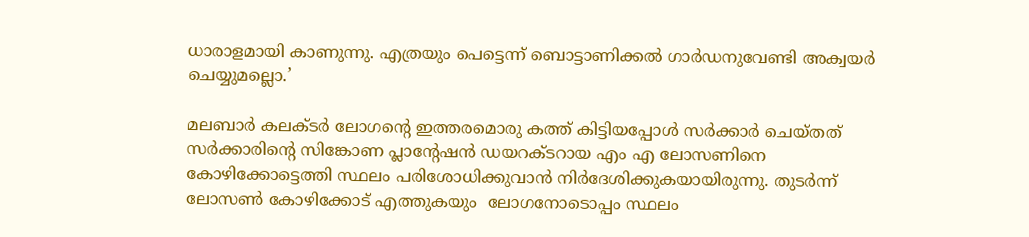ധാരാളമായി കാണുന്നു. എത്രയും പെട്ടെന്ന്‌ ബൊട്ടാണിക്കൽ ഗാർഡനുവേണ്ടി അക്വയർ ചെയ്യുമല്ലൊ.’

മലബാർ കലക്ടർ ലോഗന്റെ ഇത്തരമൊരു കത്ത്‌ കിട്ടിയപ്പോൾ സർക്കാർ ചെയ്‌തത്‌ സർക്കാരിന്റെ സിങ്കോണ പ്ലാന്റേഷൻ ഡയറക്‌ടറായ എം എ ലോസണിനെ കോഴിക്കോട്ടെത്തി സ്ഥലം പരിശോധിക്കുവാൻ നിർദേശിക്കുകയായിരുന്നു. തുടർന്ന്‌ ലോസൺ കോഴിക്കോട്‌ എത്തുകയും  ലോഗനോടൊപ്പം സ്ഥലം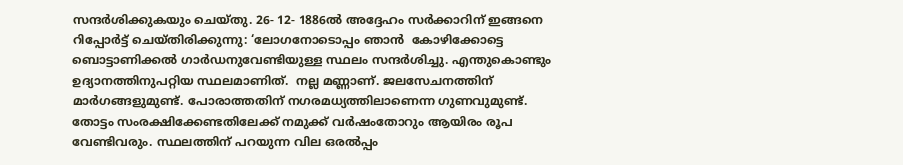സന്ദർശിക്കുകയും ചെയ്‌തു. 26‐ 12‐ 1886ൽ അദ്ദേഹം സർക്കാറിന്‌ ഇങ്ങനെ റിപ്പോർട്ട്‌ ചെയ്‌തിരിക്കുന്നു: ‘ലോഗനോടൊപ്പം ഞാൻ  കോഴിക്കോട്ടെ ബൊട്ടാണിക്കൽ ഗാർഡനുവേണ്ടിയുള്ള സ്ഥലം സന്ദർശിച്ചു. എന്തുകൊണ്ടും ഉദ്യാനത്തിനുപറ്റിയ സ്ഥലമാണിത്‌.  നല്ല മണ്ണാണ്‌. ജലസേചനത്തിന്‌ മാർഗങ്ങളുമുണ്ട്‌. പോരാത്തതിന്‌ നഗരമധ്യത്തിലാണെന്ന ഗുണവുമുണ്ട്‌. തോട്ടം സംരക്ഷിക്കേണ്ടതിലേക്ക്‌ നമുക്ക്‌ വർഷംതോറും ആയിരം രൂപ വേണ്ടിവരും. സ്ഥലത്തിന്‌ പറയുന്ന വില ഒരൽപ്പം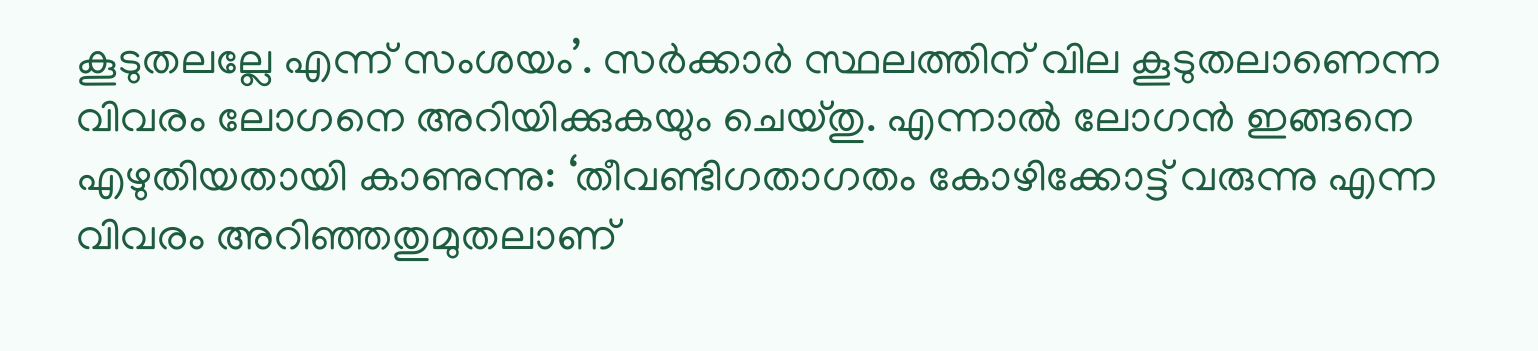കൂടുതലല്ലേ എന്ന്‌ സംശയം’. സർക്കാർ സ്ഥലത്തിന്‌ വില കൂടുതലാണെന്ന വിവരം ലോഗനെ അറിയിക്കുകയും ചെയ്‌തു. എന്നാൽ ലോഗൻ ഇങ്ങനെ എഴുതിയതായി കാണുന്നു: ‘തീവണ്ടിഗതാഗതം കോഴിക്കോട്ട്‌ വരുന്നു എന്ന വിവരം അറിഞ്ഞതുമുതലാണ്‌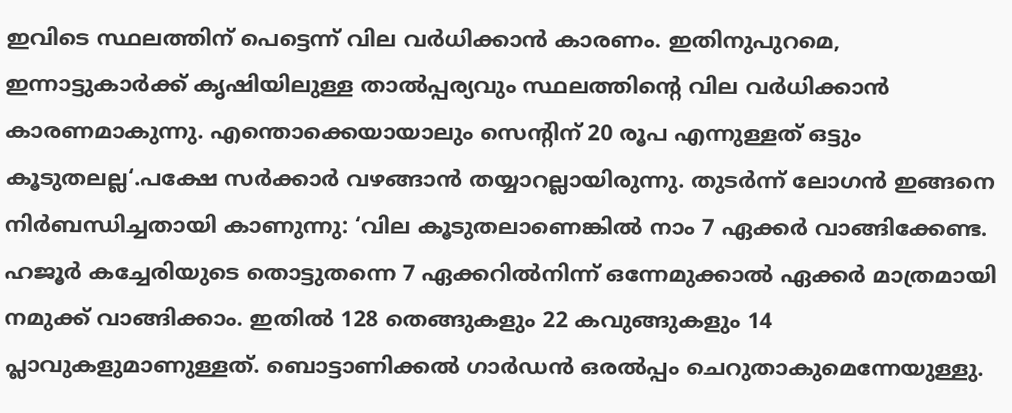ഇവിടെ സ്ഥലത്തിന്‌ പെട്ടെന്ന്‌ വില വർധിക്കാൻ കാരണം. ഇതിനുപുറമെ, ഇന്നാട്ടുകാർക്ക്‌ കൃഷിയിലുള്ള താൽപ്പര്യവും സ്ഥലത്തിന്റെ വില വർധിക്കാൻ കാരണമാകുന്നു. എന്തൊക്കെയായാലും സെന്റിന്‌ 20 രൂപ എന്നുള്ളത്‌ ഒട്ടും കൂടുതലല്ല‘.പക്ഷേ സർക്കാർ വഴങ്ങാൻ തയ്യാറല്ലായിരുന്നു. തുടർന്ന്‌ ലോഗൻ ഇങ്ങനെ നിർബന്ധിച്ചതായി കാണുന്നു: ‘വില കൂടുതലാണെങ്കിൽ നാം 7 ഏക്കർ വാങ്ങിക്കേണ്ട. ഹജൂർ കച്ചേരിയുടെ തൊട്ടുതന്നെ 7 ഏക്കറിൽനിന്ന്‌ ഒന്നേമുക്കാൽ ഏക്കർ മാത്രമായി നമുക്ക്‌ വാങ്ങിക്കാം. ഇതിൽ 128 തെങ്ങുകളും 22 കവുങ്ങുകളും 14 പ്ലാവുകളുമാണുള്ളത്‌. ബൊട്ടാണിക്കൽ ഗാർഡൻ ഒരൽപ്പം ചെറുതാകുമെന്നേയുള്ളു.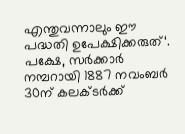എന്തുവന്നാലും ഈ പദ്ധതി ഉപേക്ഷിക്കരുത്‌‘. പക്ഷേ, സർക്കാർ നമ്പറായി 1887 നവംബർ 30ന്‌ കലക്‌ടർക്ക്‌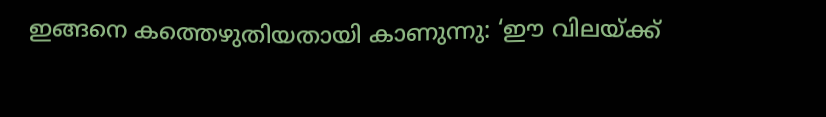ഇങ്ങനെ കത്തെഴുതിയതായി കാണുന്നു: ‘ഈ വിലയ്‌ക്ക്‌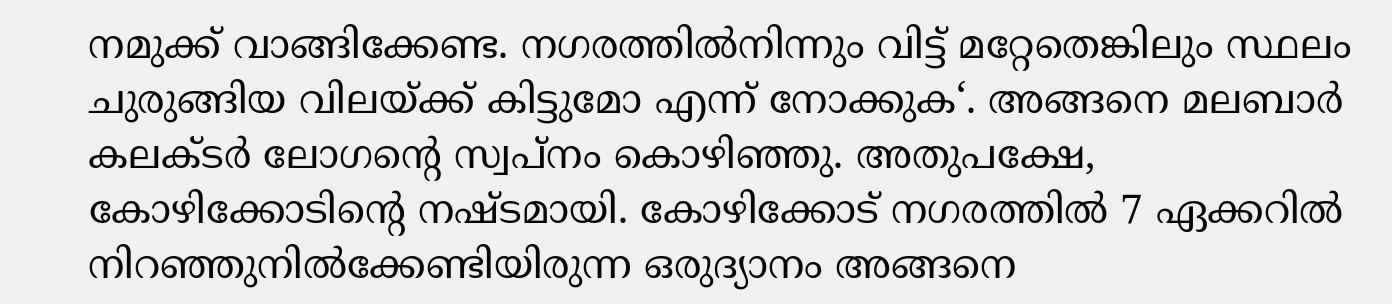നമുക്ക്‌ വാങ്ങിക്കേണ്ട. നഗരത്തിൽനിന്നും വിട്ട്‌ മറ്റേതെങ്കിലും സ്ഥലം ചുരുങ്ങിയ വിലയ്‌ക്ക്‌ കിട്ടുമോ എന്ന്‌ നോക്കുക‘. അങ്ങനെ മലബാർ കലക്‌ടർ ലോഗന്റെ സ്വപ്‌നം കൊഴിഞ്ഞു. അതുപക്ഷേ, കോഴിക്കോടിന്റെ നഷ്‌ടമായി. കോഴിക്കോട്‌ നഗരത്തിൽ 7 ഏക്കറിൽ നിറഞ്ഞുനിൽക്കേണ്ടിയിരുന്ന ഒരുദ്യാനം അങ്ങനെ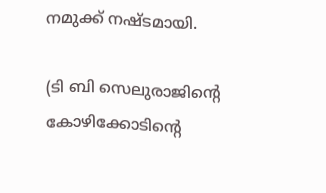നമുക്ക്‌ നഷ്‌ടമായി.

(ടി ബി സെലുരാജിന്റെ കോഴിക്കോടിന്റെ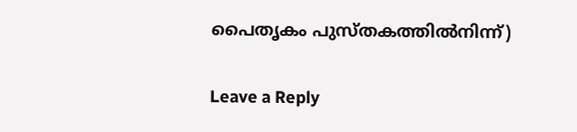പൈതൃകം പുസ്‌തകത്തിൽനിന്ന്‌)

Leave a Reply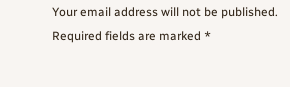Your email address will not be published. Required fields are marked *